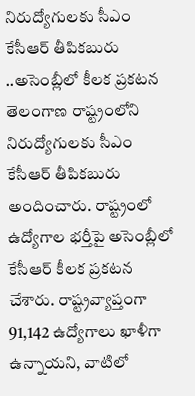నిరుద్యోగులకు సీఎం కేసీఆర్ తీపికబురు ..అసెంబ్లీలో కీలక ప్రకటన
తెలంగాణ రాష్ట్రంలోని నిరుద్యోగులకు సీఎం కేసీఆర్ తీపికబురు అందించారు. రాష్ట్రంలో ఉద్యోగాల భర్తీపై అసెంబ్లీలో కేసీఆర్ కీలక ప్రకటన చేశారు. రాష్ట్రవ్యాప్తంగా 91,142 ఉద్యోగాలు ఖాళీగా ఉన్నాయని, వాటిలో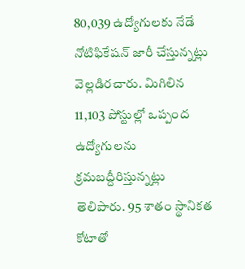80,039 ఉద్యోగులకు నేడే నోటిఫికేషన్ జారీ చేస్తున్నట్లు వెల్లడిరచారు. మిగిలిన 11,103 పోస్టుల్లో ఒప్పంద ఉద్యోగులను క్రమబద్దీరిస్తున్నట్లు తెలిపారు. 95 శాతం స్థానికత కోటాతో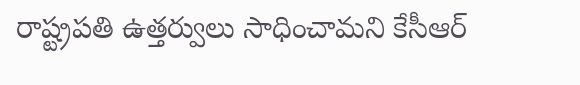రాష్ట్రపతి ఉత్తర్వులు సాధించామని కేసీఆర్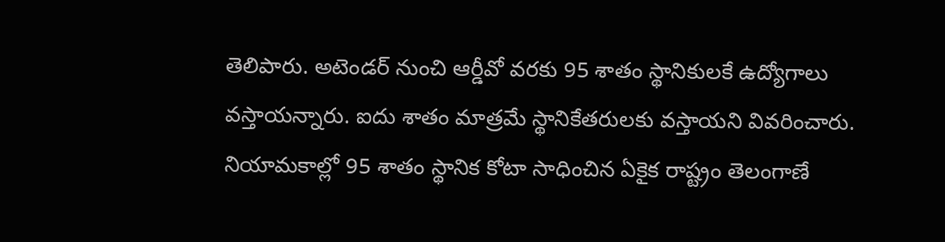తెలిపారు. అటెండర్ నుంచి ఆర్డీవో వరకు 95 శాతం స్థానికులకే ఉద్యోగాలు వస్తాయన్నారు. ఐదు శాతం మాత్రమే స్థానికేతరులకు వస్తాయని వివరించారు. నియామకాల్లో 95 శాతం స్థానిక కోటా సాధించిన ఏకైక రాష్ట్రం తెలంగాణే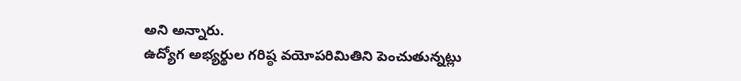అని అన్నారు.
ఉద్యోగ అభ్యర్థుల గరిష్ఠ వయోపరిమితిని పెంచుతున్నట్లు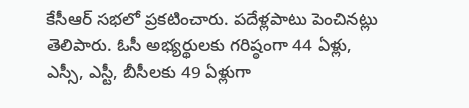కేసీఆర్ సభలో ప్రకటించారు. పదేళ్లపాటు పెంచినట్లు తెలిపారు. ఓసీ అభ్యర్థులకు గరిష్ఠంగా 44 ఏళ్లు, ఎస్సీ, ఎస్టీ, బీసీలకు 49 ఏళ్లుగా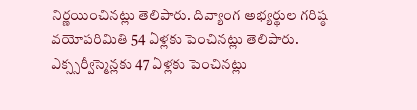నిర్ణయించినట్లు తెలిపారు. దివ్యాంగ అభ్యర్థుల గరిష్ఠ వయోపరిమితి 54 ఏళ్లకు పెంచినట్లు తెలిపారు. ఎక్స్సర్వీస్మెన్లకు 47 ఏళ్లకు పెంచినట్లు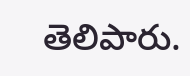తెలిపారు.